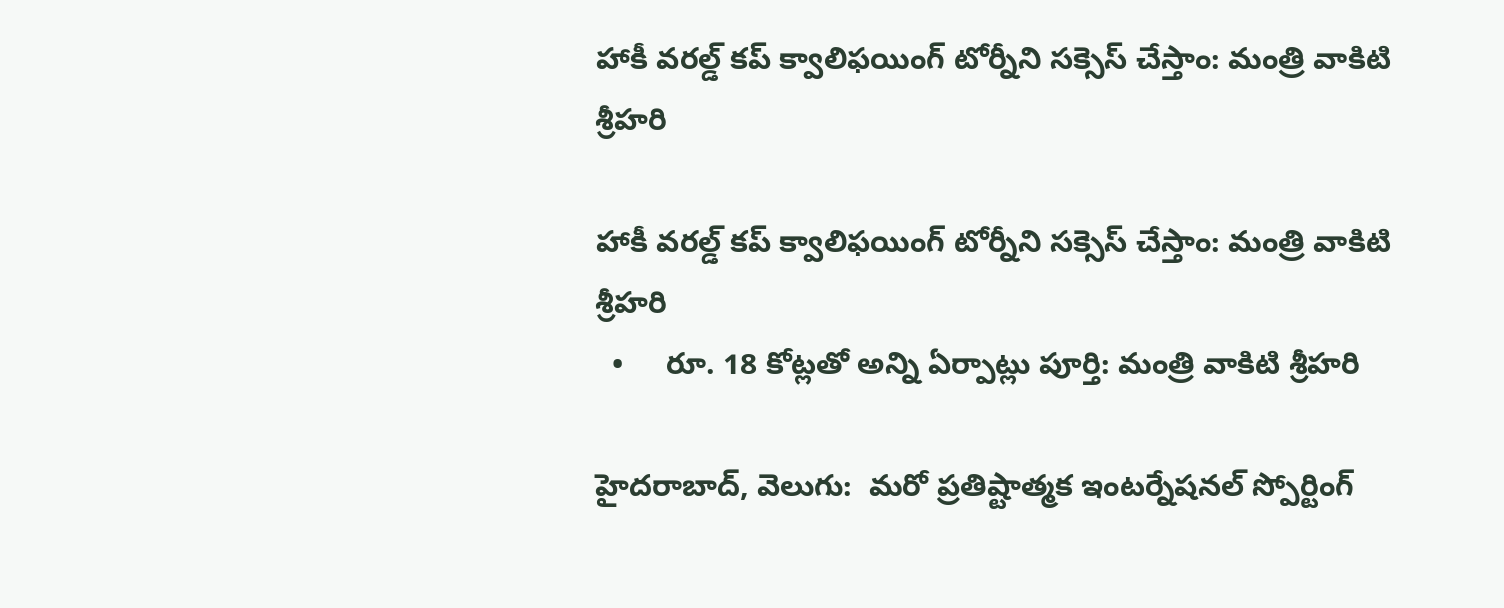హాకీ వరల్డ్ కప్‌‌‌‌‌‌‌‌ క్వాలిఫయింగ్‌‌‌‌‌‌‌‌ టోర్నీని సక్సెస్ చేస్తాం: మంత్రి వాకిటి శ్రీహరి

హాకీ వరల్డ్ కప్‌‌‌‌‌‌‌‌ క్వాలిఫయింగ్‌‌‌‌‌‌‌‌ టోర్నీని సక్సెస్ చేస్తాం: మంత్రి వాకిటి శ్రీహరి
  •     రూ. 18 కోట్లతో అన్ని ఏర్పాట్లు పూర్తి: మంత్రి వాకిటి శ్రీహరి

హైదరాబాద్, వెలుగు:  మరో ప్రతిష్టాత్మక ఇంటర్నేషనల్ స్పోర్టింగ్‌‌‌‌‌‌‌‌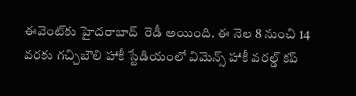ఈవెంట్‌‌‌‌‌‌‌‌కు హైదరాబాద్  రెడీ అయింది. ఈ నెల 8 నుంచి 14 వరకు గచ్చిబౌలి హాకీ స్టేడియంలో విమెన్స్ హాకీ వరల్డ్ కప్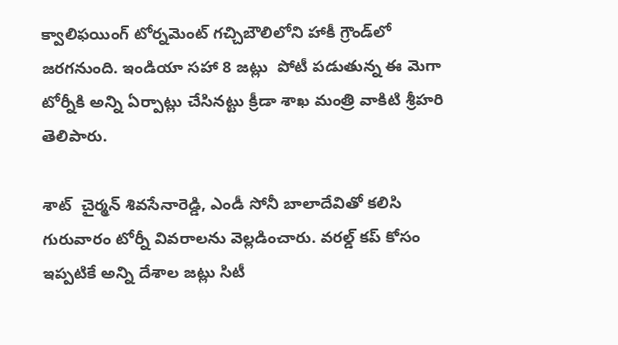క్వాలిఫయింగ్ టోర్నమెంట్‌‌‌‌‌‌‌‌ గచ్చిబౌలిలోని హాకీ గ్రౌండ్‌‌‌‌‌‌‌‌లో జరగనుంది. ఇండియా సహా 8 జట్లు  పోటీ పడుతున్న ఈ మెగా టోర్నీకి అన్ని ఏర్పాట్లు చేసినట్టు క్రీడా శాఖ మంత్రి వాకిటి శ్రీహరి తెలిపారు.

శాట్‌‌‌‌‌‌‌‌  చైర్మన్ శివసేనారెడ్డి, ఎండీ సోనీ బాలాదేవితో కలిసి గురువారం టోర్నీ వివరాలను వెల్లడించారు. వరల్డ్ కప్‌‌‌‌‌‌‌‌ కోసం ఇప్పటికే అన్ని దేశాల జట్లు సిటీ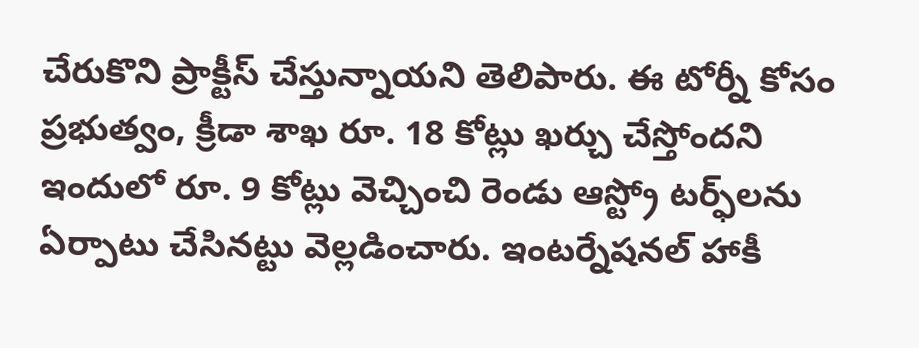చేరుకొని ప్రాక్టీస్ చేస్తున్నాయని తెలిపారు. ఈ టోర్నీ కోసం ప్రభుత్వం, క్రీడా శాఖ రూ. 18 కోట్లు ఖర్చు చేస్తోందని  ఇందులో రూ. 9 కోట్లు వెచ్చించి రెండు ఆస్ట్రో టర్ఫ్‌‌‌‌‌‌‌‌లను ఏర్పాటు చేసినట్టు వెల్లడించారు. ఇంటర్నేషనల్ హాకీ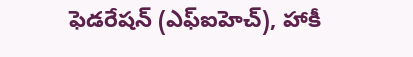ఫెడరేషన్‌‌‌‌‌‌‌‌ (ఎఫ్‌‌‌‌‌‌‌‌ఐహెచ్‌‌‌‌‌‌‌‌), హాకీ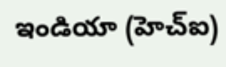ఇండియా (హెచ్‌‌‌‌‌‌‌‌ఐ)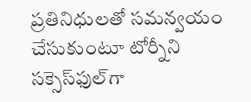ప్రతినిధులతో సమన్వయం చేసుకుంటూ టోర్నీని సక్సెస్‌‌‌‌‌‌‌‌ఫుల్‌‌‌‌‌‌‌‌గా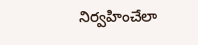నిర్వహించేలా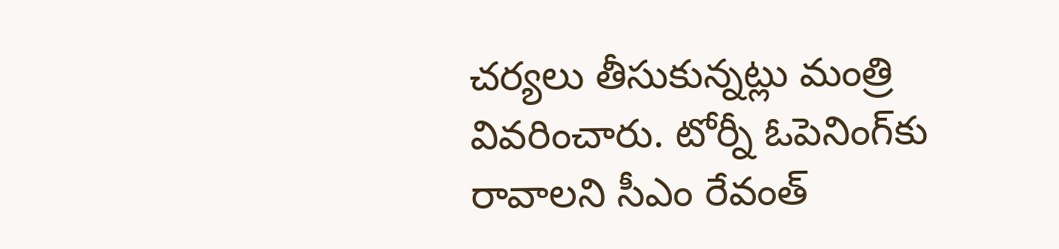చర్యలు తీసుకున్నట్లు మంత్రి వివరించారు. టోర్నీ ఓపెనింగ్‌‌‌‌‌‌‌‌కు రావాలని సీఎం రేవంత్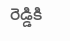రెడ్డికి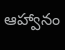ఆహ్వానం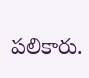పలికారు.